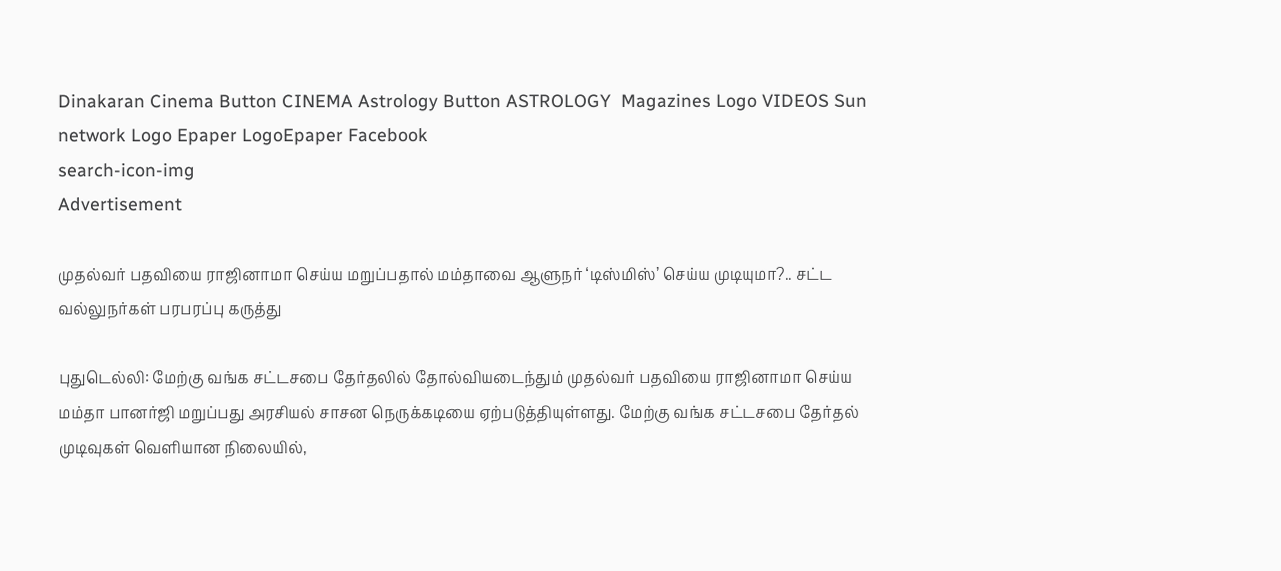Dinakaran Cinema Button CINEMA Astrology Button ASTROLOGY  Magazines Logo VIDEOS Sun network Logo Epaper LogoEpaper Facebook
search-icon-img
Advertisement

முதல்வர் பதவியை ராஜினாமா செய்ய மறுப்பதால் மம்தாவை ஆளுநர் ‘டிஸ்மிஸ்’ செய்ய முடியுமா?.. சட்ட வல்லுநர்கள் பரபரப்பு கருத்து

புதுடெல்லி: மேற்கு வங்க சட்டசபை தேர்தலில் தோல்வியடைந்தும் முதல்வர் பதவியை ராஜினாமா செய்ய மம்தா பானர்ஜி மறுப்பது அரசியல் சாசன நெருக்கடியை ஏற்படுத்தியுள்ளது. மேற்கு வங்க சட்டசபை தேர்தல் முடிவுகள் வெளியான நிலையில்,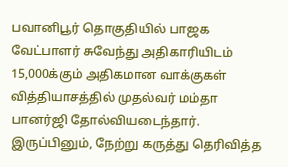பவானிபூர் தொகுதியில் பாஜக வேட்பாளர் சுவேந்து அதிகாரியிடம் 15,000க்கும் அதிகமான வாக்குகள் வித்தியாசத்தில் முதல்வர் மம்தா பானர்ஜி தோல்வியடைந்தார். இருப்பினும், நேற்று கருத்து தெரிவித்த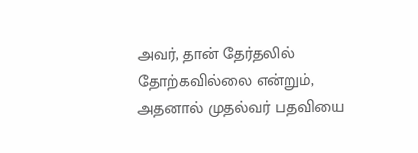அவர், தான் தேர்தலில் தோற்கவில்லை என்றும், அதனால் முதல்வர் பதவியை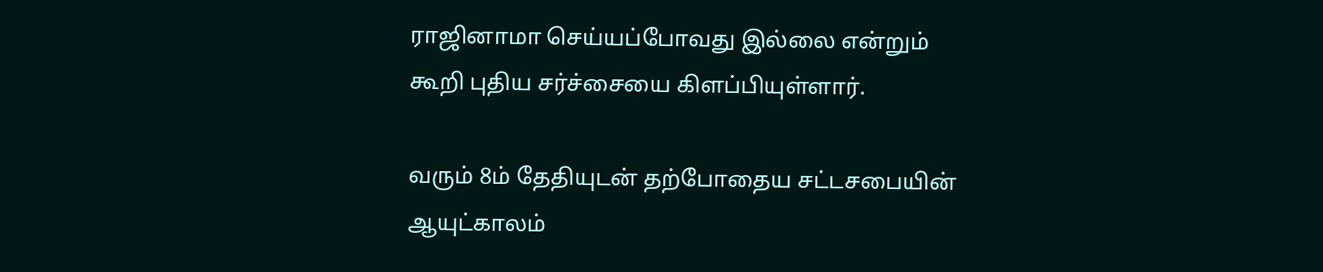ராஜினாமா செய்யப்போவது இல்லை என்றும் கூறி புதிய சர்ச்சையை கிளப்பியுள்ளார்.

வரும் 8ம் தேதியுடன் தற்போதைய சட்டசபையின் ஆயுட்காலம்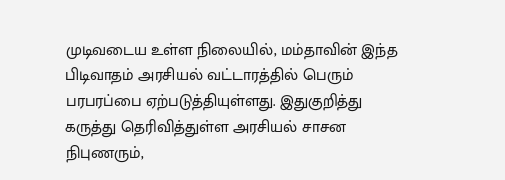முடிவடைய உள்ள நிலையில், மம்தாவின் இந்த பிடிவாதம் அரசியல் வட்டாரத்தில் பெரும் பரபரப்பை ஏற்படுத்தியுள்ளது. இதுகுறித்து கருத்து தெரிவித்துள்ள அரசியல் சாசன நிபுணரும்,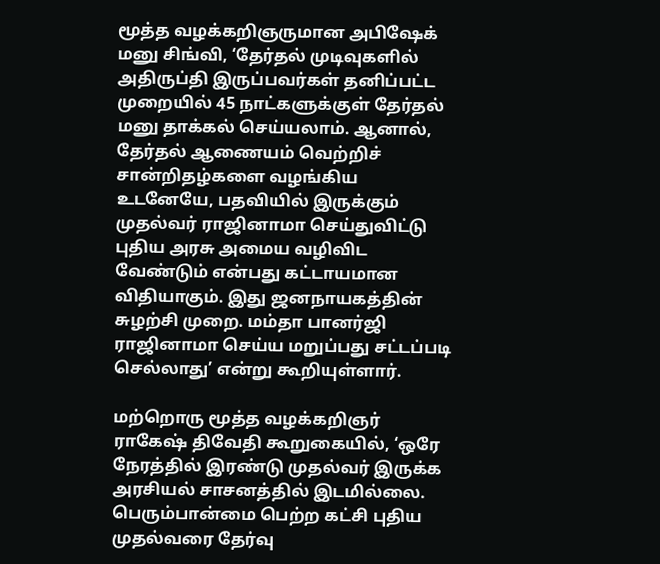மூத்த வழக்கறிஞருமான அபிஷேக் மனு சிங்வி, ‘தேர்தல் முடிவுகளில் அதிருப்தி இருப்பவர்கள் தனிப்பட்ட முறையில் 45 நாட்களுக்குள் தேர்தல் மனு தாக்கல் செய்யலாம். ஆனால், தேர்தல் ஆணையம் வெற்றிச் சான்றிதழ்களை வழங்கிய உடனேயே, பதவியில் இருக்கும் முதல்வர் ராஜினாமா செய்துவிட்டு புதிய அரசு அமைய வழிவிட வேண்டும் என்பது கட்டாயமான விதியாகும். இது ஜனநாயகத்தின் சுழற்சி முறை. மம்தா பானர்ஜி ராஜினாமா செய்ய மறுப்பது சட்டப்படி செல்லாது’ என்று கூறியுள்ளார்.

மற்றொரு மூத்த வழக்கறிஞர் ராகேஷ் திவேதி கூறுகையில், ‘ஒரே நேரத்தில் இரண்டு முதல்வர் இருக்க அரசியல் சாசனத்தில் இடமில்லை. பெரும்பான்மை பெற்ற கட்சி புதிய முதல்வரை தேர்வு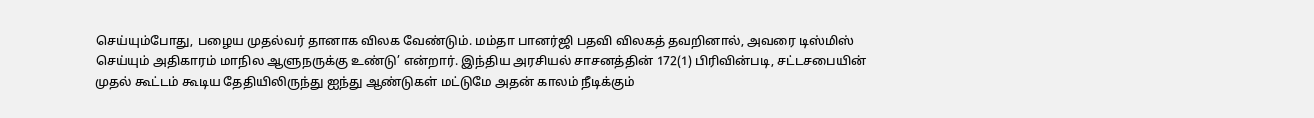செய்யும்போது, பழைய முதல்வர் தானாக விலக வேண்டும். மம்தா பானர்ஜி பதவி விலகத் தவறினால், அவரை டிஸ்மிஸ் செய்யும் அதிகாரம் மாநில ஆளுநருக்கு உண்டு’ என்றார். இந்திய அரசியல் சாசனத்தின் 172(1) பிரிவின்படி, சட்டசபையின் முதல் கூட்டம் கூடிய தேதியிலிருந்து ஐந்து ஆண்டுகள் மட்டுமே அதன் காலம் நீடிக்கும்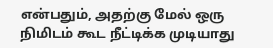என்பதும், அதற்கு மேல் ஒரு நிமிடம் கூட நீட்டிக்க முடியாது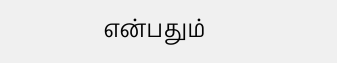என்பதும்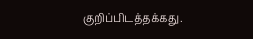குறிப்பிடத்தக்கது.